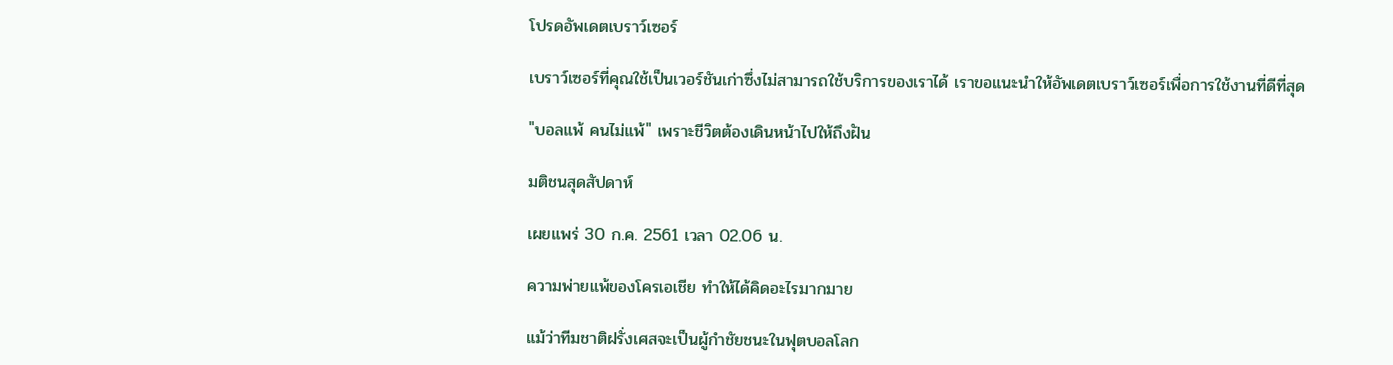โปรดอัพเดตเบราว์เซอร์

เบราว์เซอร์ที่คุณใช้เป็นเวอร์ชันเก่าซึ่งไม่สามารถใช้บริการของเราได้ เราขอแนะนำให้อัพเดตเบราว์เซอร์เพื่อการใช้งานที่ดีที่สุด

"บอลแพ้ คนไม่แพ้" เพราะชีวิตต้องเดินหน้าไปให้ถึงฝัน

มติชนสุดสัปดาห์

เผยแพร่ 30 ก.ค. 2561 เวลา 02.06 น.

ความพ่ายแพ้ของโครเอเชีย ทำให้ได้คิดอะไรมากมาย

แม้ว่าทีมชาติฝรั่งเศสจะเป็นผู้กำชัยชนะในฟุตบอลโลก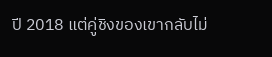ปี 2018 แต่คู่ชิงของเขากลับไม่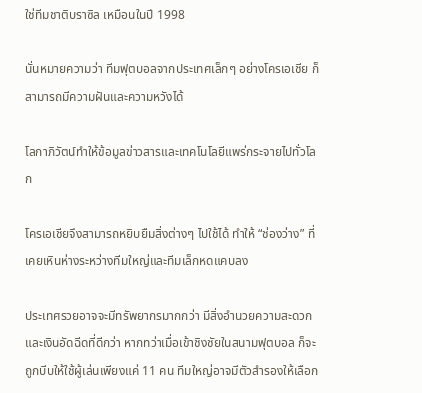ใช่ทีมชาติบราซิล เหมือนในปี 1998

นั่นหมายความว่า ทีมฟุตบอลจากประเทศเล็กๆ อย่างโครเอเชีย ก็สามารถมีความฝันและความหวังได้

โลกาภิวัตน์ทำให้ข้อมูลข่าวสารและเทคโนโลยีแพร่กระจายไปทั่วโลก

โครเอเชียจึงสามารถหยิบยืมสิ่งต่างๆ ไปใช้ได้ ทำให้ “ช่องว่าง” ที่เคยเหินห่างระหว่างทีมใหญ่และทีมเล็กหดแคบลง

ประเทศรวยอาจจะมีทรัพยากรมากกว่า มีสิ่งอำนวยความสะดวกและเงินอัดฉีดที่ดีกว่า หากทว่าเมื่อเข้าชิงชัยในสนามฟุตบอล ก็จะถูกบีบให้ใช้ผู้เล่นเพียงแค่ 11 คน ทีมใหญ่อาจมีตัวสำรองให้เลือก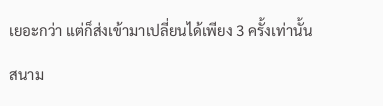เยอะกว่า แต่ก็ส่งเข้ามาเปลี่ยนได้เพียง 3 ครั้งเท่านั้น

สนาม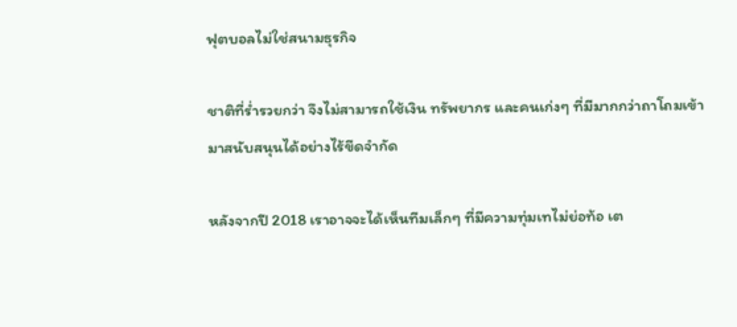ฟุตบอลไม่ใช่สนามธุรกิจ

ชาติที่ร่ำรวยกว่า จึงไม่สามารถใช้เงิน ทรัพยากร และคนเก่งๆ ที่มีมากกว่าถาโถมเข้ามาสนับสนุนได้อย่างไร้ขีดจำกัด

หลังจากปี 2018 เราอาจจะได้เห็นทีมเล็กๆ ที่มีความทุ่มเทไม่ย่อท้อ เต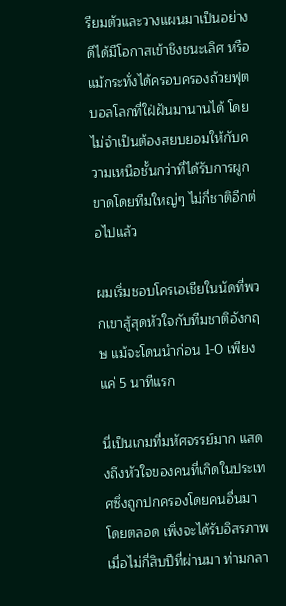รียมตัวและวางแผนมาเป็นอย่างดีได้มีโอกาสเข้าชิงชนะเลิศ หรือแม้กระทั่งได้ครอบครองถ้วยฟุตบอลโลกที่ใฝ่ฝันมานานได้ โดยไม่จำเป็นต้องสยบยอมให้กับความเหนือชั้นกว่าที่ได้รับการผูกขาดโดยทีมใหญ่ๆ ไม่กี่ชาติอีกต่อไปแล้ว

ผมเริ่มชอบโครเอเชียในนัดที่พวกเขาสู้สุดหัวใจกับทีมชาติอังกฤษ แม้จะโดนนำก่อน 1-0 เพียงแค่ 5 นาทีแรก

นี่เป็นเกมที่มหัศจรรย์มาก แสดงถึงหัวใจของคนที่เกิดในประเทศซึ่งถูกปกครองโดยคนอื่นมาโดยตลอด เพิ่งจะได้รับอิสรภาพเมื่อไม่กี่สิบปีที่ผ่านมา ท่ามกลา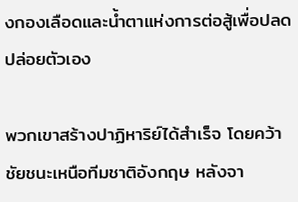งกองเลือดและน้ำตาแห่งการต่อสู้เพื่อปลดปล่อยตัวเอง

พวกเขาสร้างปาฏิหาริย์ได้สำเร็จ โดยคว้าชัยชนะเหนือทีมชาติอังกฤษ หลังจา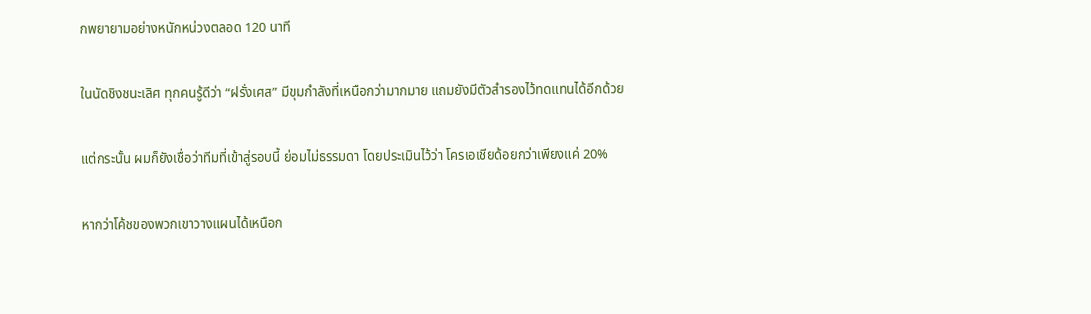กพยายามอย่างหนักหน่วงตลอด 120 นาที

ในนัดชิงชนะเลิศ ทุกคนรู้ดีว่า “ฝรั่งเศส” มีขุมกำลังที่เหนือกว่ามากมาย แถมยังมีตัวสำรองไว้ทดแทนได้อีกด้วย

แต่กระนั้น ผมก็ยังเชื่อว่าทีมที่เข้าสู่รอบนี้ ย่อมไม่ธรรมดา โดยประเมินไว้ว่า โครเอเชียด้อยกว่าเพียงแค่ 20%

หากว่าโค้ชของพวกเขาวางแผนได้เหนือก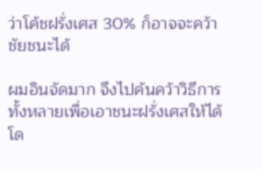ว่าโค้ชฝรั่งเศส 30% ก็อาจจะคว้าชัยชนะได้

ผมอินจัดมาก จึงไปค้นคว้าวิธีการทั้งหลายเพื่อเอาชนะฝรั่งเศสให้ได้ โด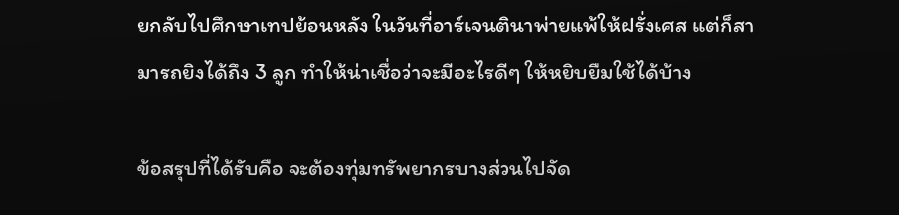ยกลับไปศึกษาเทปย้อนหลัง ในวันที่อาร์เจนตินาพ่ายแพ้ให้ฝรั่งเศส แต่ก็สามารถยิงได้ถึง 3 ลูก ทำให้น่าเชื่อว่าจะมีอะไรดีๆ ให้หยิบยืมใช้ได้บ้าง

ข้อสรุปที่ได้รับคือ จะต้องทุ่มทรัพยากรบางส่วนไปจัด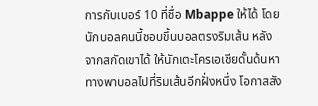การกับเบอร์ 10 ที่ชื่อ Mbappe ให้ได้ โดยนักบอลคนนี้ชอบขึ้นบอลตรงริมเส้น หลังจากสกัดเขาได้ ให้นักเตะโครเอเชียดั้นด้นหาทางพาบอลไปที่ริมเส้นอีกฝั่งหนึ่ง โอกาสสัง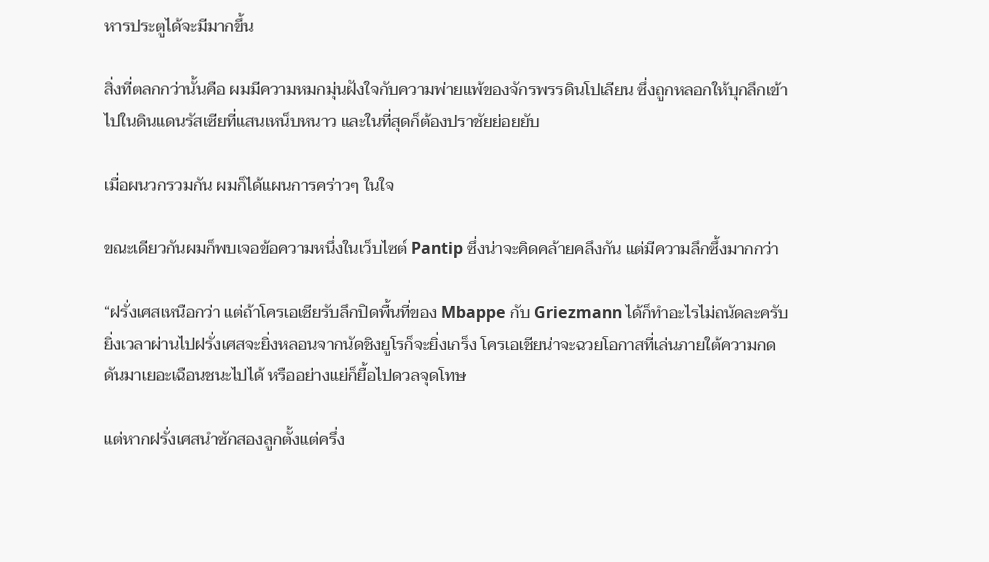หารประตูได้จะมีมากขึ้น

สิ่งที่ตลกกว่านั้นคือ ผมมีความหมกมุ่นฝังใจกับความพ่ายแพ้ของจักรพรรดินโปเลียน ซึ่งถูกหลอกให้บุกลึกเข้าไปในดินแดนรัสเซียที่แสนเหน็บหนาว และในที่สุดก็ต้องปราชัยย่อยยับ

เมื่อผนวกรวมกัน ผมก็ได้แผนการคร่าวๆ ในใจ

ขณะเดียวกันผมก็พบเจอข้อความหนึ่งในเว็บไซต์ Pantip ซึ่งน่าจะคิดคล้ายคลึงกัน แต่มีความลึกซึ้งมากกว่า

“ฝรั่งเศสเหนือกว่า แต่ถ้าโครเอเชียรับลึกปิดพื้นที่ของ Mbappe กับ Griezmann ได้ก็ทำอะไรไม่ถนัดละครับ ยิ่งเวลาผ่านไปฝรั่งเศสจะยิ่งหลอนจากนัดชิงยูโรก็จะยิ่งเกร็ง โครเอเชียน่าจะฉวยโอกาสที่เล่นภายใต้ความกดดันมาเยอะเฉือนชนะไปได้ หรืออย่างแย่ก็ยื้อไปดวลจุดโทษ

แต่หากฝรั่งเศสนำซักสองลูกตั้งแต่ครึ่ง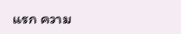แรก ความ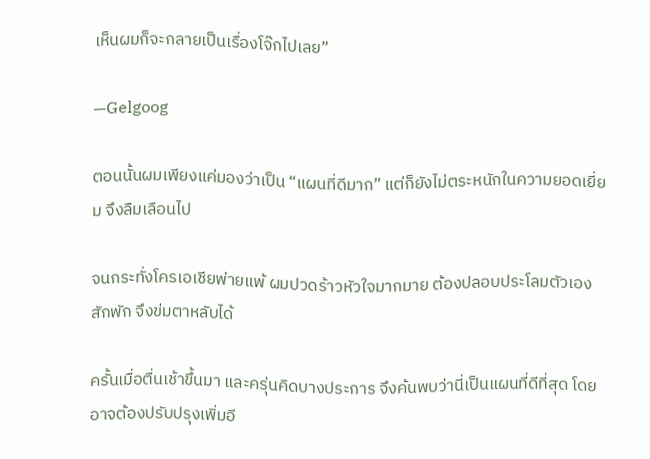เห็นผมก็จะกลายเป็นเรื่องโจ๊กไปเลย”

—Gelgoog

ตอนนั้นผมเพียงแค่มองว่าเป็น “แผนที่ดีมาก” แต่ก็ยังไม่ตระหนักในความยอดเยี่ยม จึงลืมเลือนไป

จนกระทั่งโครเอเชียพ่ายแพ้ ผมปวดร้าวหัวใจมากมาย ต้องปลอบประโลมตัวเองสักพัก จึงข่มตาหลับได้

ครั้นเมื่อตื่นเช้าขึ้นมา และครุ่นคิดบางประการ จึงค้นพบว่านี่เป็นแผนที่ดีที่สุด โดยอาจต้องปรับปรุงเพิ่มอี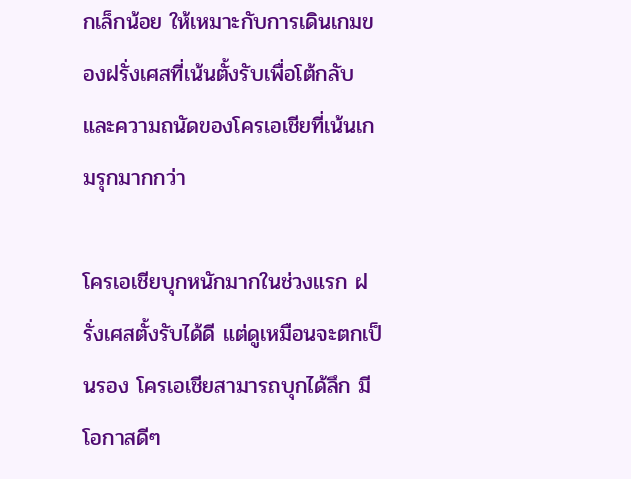กเล็กน้อย ให้เหมาะกับการเดินเกมของฝรั่งเศสที่เน้นตั้งรับเพื่อโต้กลับ และความถนัดของโครเอเชียที่เน้นเกมรุกมากกว่า

โครเอเชียบุกหนักมากในช่วงแรก ฝรั่งเศสตั้งรับได้ดี แต่ดูเหมือนจะตกเป็นรอง โครเอเชียสามารถบุกได้ลึก มีโอกาสดีๆ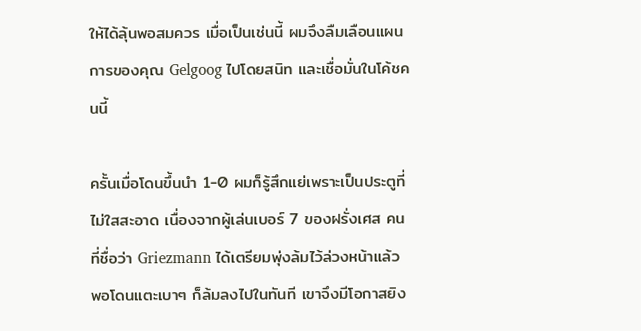ให้ได้ลุ้นพอสมควร เมื่อเป็นเช่นนี้ ผมจึงลืมเลือนแผนการของคุณ Gelgoog ไปโดยสนิท และเชื่อมั่นในโค้ชคนนี้

ครั้นเมื่อโดนขึ้นนำ 1-0 ผมก็รู้สึกแย่เพราะเป็นประตูที่ไม่ใสสะอาด เนื่องจากผู้เล่นเบอร์ 7 ของฝรั่งเศส คนที่ชื่อว่า Griezmann ได้เตรียมพุ่งล้มไว้ล่วงหน้าแล้ว พอโดนแตะเบาๆ ก็ล้มลงไปในทันที เขาจึงมีโอกาสยิง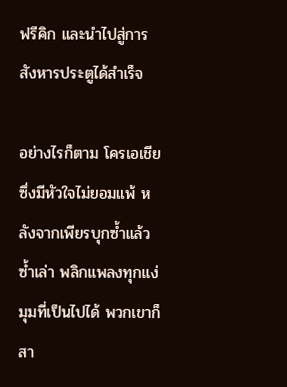ฟรีคิก และนำไปสู่การสังหารประตูได้สำเร็จ

อย่างไรก็ตาม โครเอเชียซึ่งมีหัวใจไม่ยอมแพ้ หลังจากเพียรบุกซ้ำแล้วซ้ำเล่า พลิกแพลงทุกแง่มุมที่เป็นไปได้ พวกเขาก็สา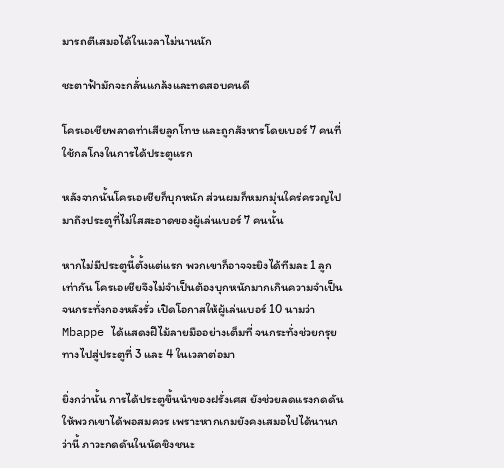มารถตีเสมอได้ในเวลาไม่นานนัก

ชะตาฟ้ามักจะกลั่นแกล้งและทดสอบคนดี

โครเอเชียพลาดท่าเสียลูกโทษ และถูกสังหารโดยเบอร์ 7 คนที่ใช้กลโกงในการได้ประตูแรก

หลังจากนั้นโครเอเชียก็บุกหนัก ส่วนผมก็หมกมุ่นใคร่ครวญไปมาถึงประตูที่ไม่ใสสะอาดของผู้เล่นเบอร์ 7 คนนั้น

หากไม่มีประตูนี้ตั้งแต่แรก พวกเขาก็อาจจะยิงได้ทีมละ 1 ลูกเท่ากัน โครเอเชียจึงไม่จำเป็นต้องบุกหนักมากเกินความจำเป็น จนกระทั่งกองหลังรั่ว เปิดโอกาสให้ผู้เล่นเบอร์ 10 นามว่า Mbappe ได้แสดงฝีไม้ลายมืออย่างเต็มที่ จนกระทั่งช่วยกรุยทางไปสู่ประตูที่ 3 และ 4 ในเวลาต่อมา

ยิ่งกว่านั้น การได้ประตูขึ้นนำของฝรั่งเศส ยังช่วยลดแรงกดดันให้พวกเขาได้พอสมควร เพราะหากเกมยังคงเสมอไปได้นานกว่านี้ ภาวะกดดันในนัดชิงชนะ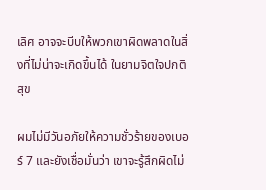เลิศ อาจจะบีบให้พวกเขาผิดพลาดในสิ่งที่ไม่น่าจะเกิดขึ้นได้ ในยามจิตใจปกติสุข

ผมไม่มีวันอภัยให้ความชั่วร้ายของเบอร์ 7 และยังเชื่อมั่นว่า เขาจะรู้สึกผิดไม่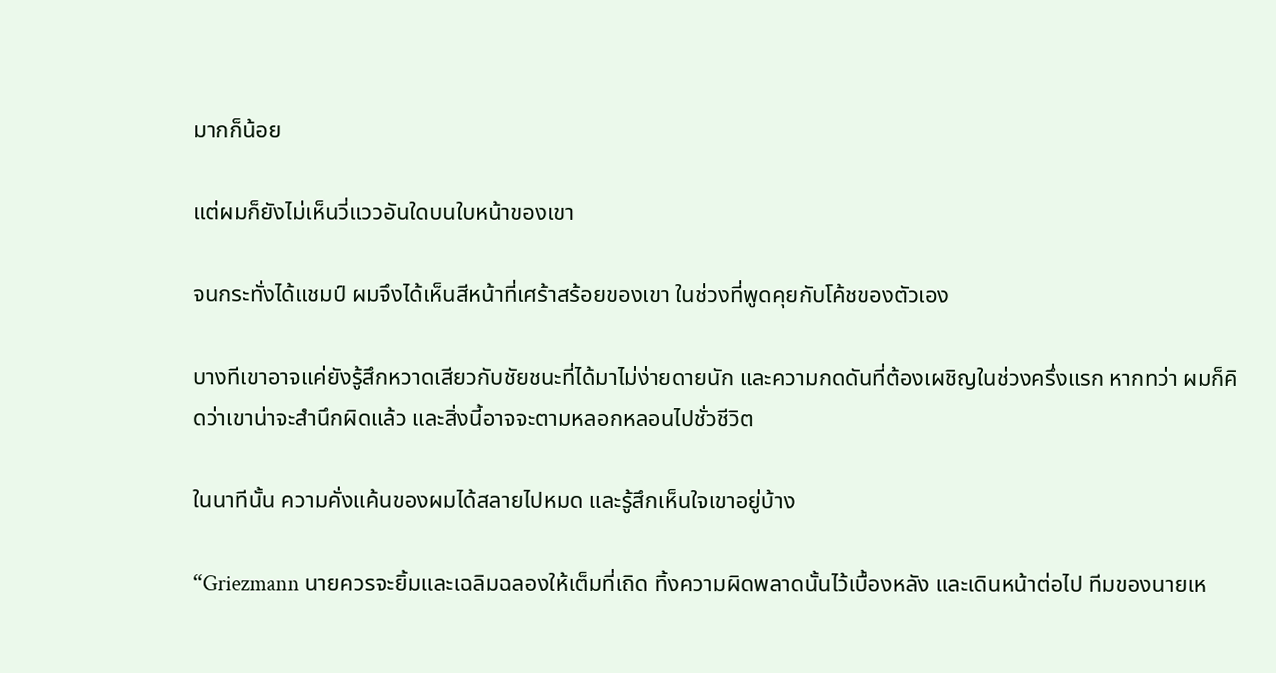มากก็น้อย

แต่ผมก็ยังไม่เห็นวี่แววอันใดบนใบหน้าของเขา

จนกระทั่งได้แชมป์ ผมจึงได้เห็นสีหน้าที่เศร้าสร้อยของเขา ในช่วงที่พูดคุยกับโค้ชของตัวเอง

บางทีเขาอาจแค่ยังรู้สึกหวาดเสียวกับชัยชนะที่ได้มาไม่ง่ายดายนัก และความกดดันที่ต้องเผชิญในช่วงครึ่งแรก หากทว่า ผมก็คิดว่าเขาน่าจะสำนึกผิดแล้ว และสิ่งนี้อาจจะตามหลอกหลอนไปชั่วชีวิต

ในนาทีนั้น ความคั่งแค้นของผมได้สลายไปหมด และรู้สึกเห็นใจเขาอยู่บ้าง

“Griezmann นายควรจะยิ้มและเฉลิมฉลองให้เต็มที่เถิด ทิ้งความผิดพลาดนั้นไว้เบื้องหลัง และเดินหน้าต่อไป ทีมของนายเห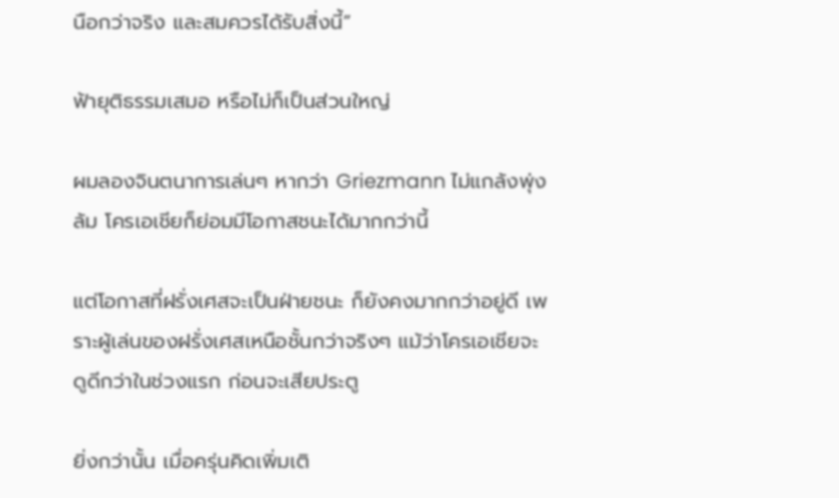นือกว่าจริง และสมควรได้รับสิ่งนี้”

ฟ้ายุติธรรมเสมอ หรือไม่ก็เป็นส่วนใหญ่

ผมลองจินตนาการเล่นๆ หากว่า Griezmann ไม่แกล้งพุ่งล้ม โครเอเชียก็ย่อมมีโอกาสชนะได้มากกว่านี้

แต่โอกาสที่ฝรั่งเศสจะเป็นฝ่ายชนะ ก็ยังคงมากกว่าอยู่ดี เพราะผู้เล่นของฝรั่งเศสเหนือชั้นกว่าจริงๆ แม้ว่าโครเอเชียจะดูดีกว่าในช่วงแรก ก่อนจะเสียประตู

ยิ่งกว่านั้น เมื่อครุ่นคิดเพิ่มเติ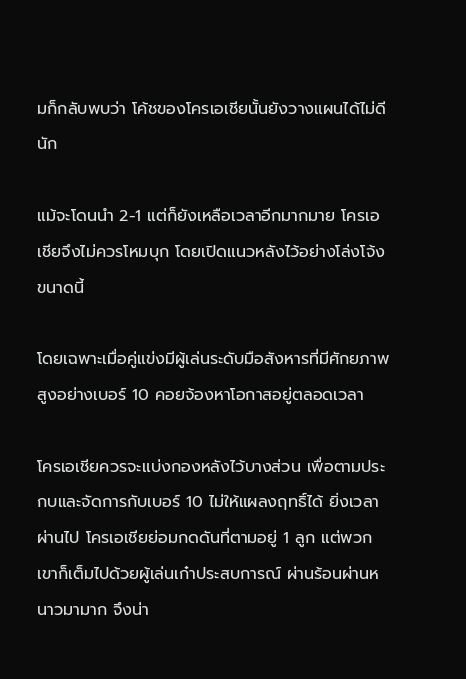มก็กลับพบว่า โค้ชของโครเอเชียนั้นยังวางแผนได้ไม่ดีนัก

แม้จะโดนนำ 2-1 แต่ก็ยังเหลือเวลาอีกมากมาย โครเอเชียจึงไม่ควรโหมบุก โดยเปิดแนวหลังไว้อย่างโล่งโจ้งขนาดนี้

โดยเฉพาะเมื่อคู่แข่งมีผู้เล่นระดับมือสังหารที่มีศักยภาพสูงอย่างเบอร์ 10 คอยจ้องหาโอกาสอยู่ตลอดเวลา

โครเอเชียควรจะแบ่งกองหลังไว้บางส่วน เพื่อตามประกบและจัดการกับเบอร์ 10 ไม่ให้แผลงฤทธิ์ได้ ยิ่งเวลาผ่านไป โครเอเชียย่อมกดดันที่ตามอยู่ 1 ลูก แต่พวกเขาก็เต็มไปด้วยผู้เล่นเก๋าประสบการณ์ ผ่านร้อนผ่านหนาวมามาก จึงน่า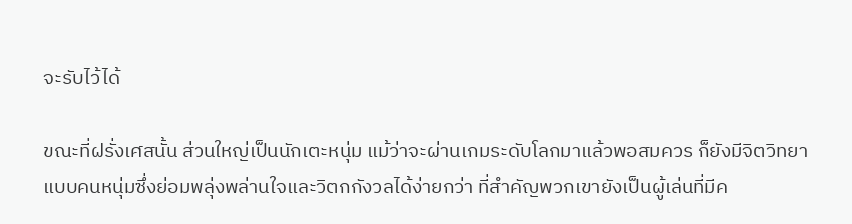จะรับไว้ได้

ขณะที่ฝรั่งเศสนั้น ส่วนใหญ่เป็นนักเตะหนุ่ม แม้ว่าจะผ่านเกมระดับโลกมาแล้วพอสมควร ก็ยังมีจิตวิทยาแบบคนหนุ่มซึ่งย่อมพลุ่งพล่านใจและวิตกกังวลได้ง่ายกว่า ที่สำคัญพวกเขายังเป็นผู้เล่นที่มีค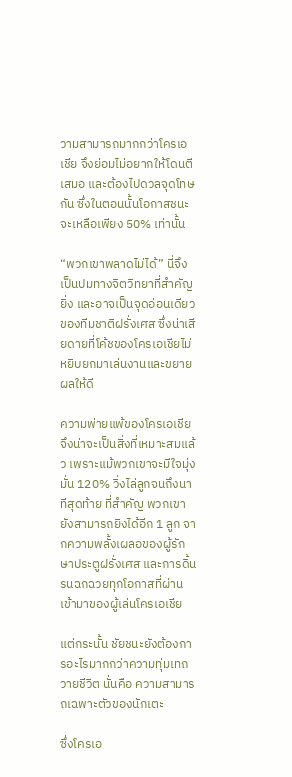วามสามารถมากกว่าโครเอเชีย จึงย่อมไม่อยากให้โดนตีเสมอ และต้องไปดวลจุดโทษกัน ซึ่งในตอนนั้นโอกาสชนะจะเหลือเพียง 50% เท่านั้น

“พวกเขาพลาดไม่ได้” นี่จึงเป็นปมทางจิตวิทยาที่สำคัญยิ่ง และอาจเป็นจุดอ่อนเดียวของทีมชาติฝรั่งเศส ซึ่งน่าเสียดายที่โค้ชของโครเอเชียไม่หยิบยกมาเล่นงานและขยายผลให้ดี

ความพ่ายแพ้ของโครเอเชีย จึงน่าจะเป็นสิ่งที่เหมาะสมแล้ว เพราะแม้พวกเขาจะมีใจมุ่งมั่น 120% วิ่งไล่ลูกจนถึงนาทีสุดท้าย ที่สำคัญ พวกเขายังสามารถยิงได้อีก 1 ลูก จากความพลั้งเผลอของผู้รักษาประตูฝรั่งเศส และการดิ้นรนฉกฉวยทุกโอกาสที่ผ่านเข้ามาของผู้เล่นโครเอเชีย

แต่กระนั้น ชัยชนะยังต้องการอะไรมากกว่าความทุ่มเทถวายชีวิต นั่นคือ ความสามารถเฉพาะตัวของนักเตะ

ซึ่งโครเอ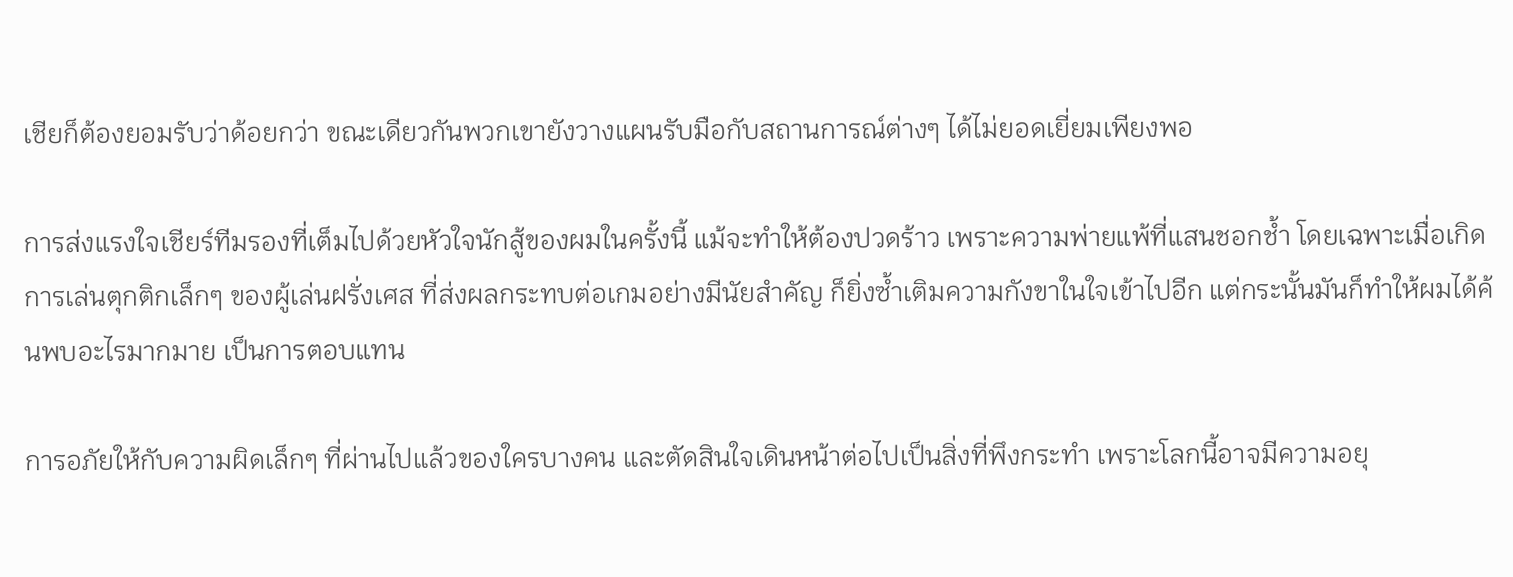เชียก็ต้องยอมรับว่าด้อยกว่า ขณะเดียวกันพวกเขายังวางแผนรับมือกับสถานการณ์ต่างๆ ได้ไม่ยอดเยี่ยมเพียงพอ

การส่งแรงใจเชียร์ทีมรองที่เต็มไปด้วยหัวใจนักสู้ของผมในครั้งนี้ แม้จะทำให้ต้องปวดร้าว เพราะความพ่ายแพ้ที่แสนชอกช้ำ โดยเฉพาะเมื่อเกิดการเล่นตุกติกเล็กๆ ของผู้เล่นฝรั่งเศส ที่ส่งผลกระทบต่อเกมอย่างมีนัยสำคัญ ก็ยิ่งซ้ำเติมความกังขาในใจเข้าไปอีก แต่กระนั้นมันก็ทำให้ผมได้ค้นพบอะไรมากมาย เป็นการตอบแทน

การอภัยให้กับความผิดเล็กๆ ที่ผ่านไปแล้วของใครบางคน และตัดสินใจเดินหน้าต่อไปเป็นสิ่งที่พึงกระทำ เพราะโลกนี้อาจมีความอยุ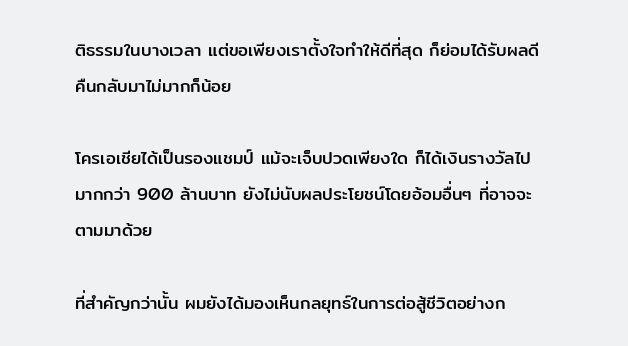ติธรรมในบางเวลา แต่ขอเพียงเราตั้งใจทำให้ดีที่สุด ก็ย่อมได้รับผลดีคืนกลับมาไม่มากก็น้อย

โครเอเชียได้เป็นรองแชมป์ แม้จะเจ็บปวดเพียงใด ก็ได้เงินรางวัลไปมากกว่า 900 ล้านบาท ยังไม่นับผลประโยชน์โดยอ้อมอื่นๆ ที่อาจจะตามมาด้วย

ที่สำคัญกว่านั้น ผมยังได้มองเห็นกลยุทธ์ในการต่อสู้ชีวิตอย่างก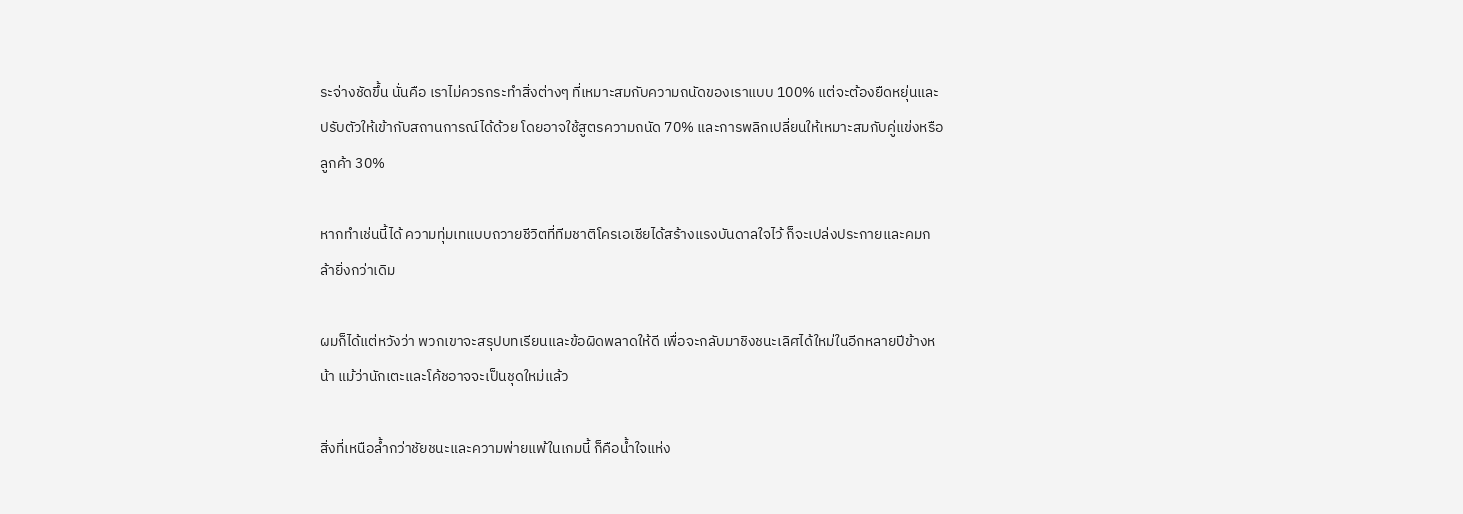ระจ่างชัดขึ้น นั่นคือ เราไม่ควรกระทำสิ่งต่างๆ ที่เหมาะสมกับความถนัดของเราแบบ 100% แต่จะต้องยืดหยุ่นและปรับตัวให้เข้ากับสถานการณ์ได้ด้วย โดยอาจใช้สูตรความถนัด 70% และการพลิกเปลี่ยนให้เหมาะสมกับคู่แข่งหรือลูกค้า 30%

หากทำเช่นนี้ได้ ความทุ่มเทแบบถวายชีวิตที่ทีมชาติโครเอเชียได้สร้างแรงบันดาลใจไว้ ก็จะเปล่งประกายและคมกล้ายิ่งกว่าเดิม

ผมก็ได้แต่หวังว่า พวกเขาจะสรุปบทเรียนและข้อผิดพลาดให้ดี เพื่อจะกลับมาชิงชนะเลิศได้ใหม่ในอีกหลายปีข้างหน้า แม้ว่านักเตะและโค้ชอาจจะเป็นชุดใหม่แล้ว

สิ่งที่เหนือล้ำกว่าชัยชนะและความพ่ายแพ้ในเกมนี้ ก็คือน้ำใจแห่ง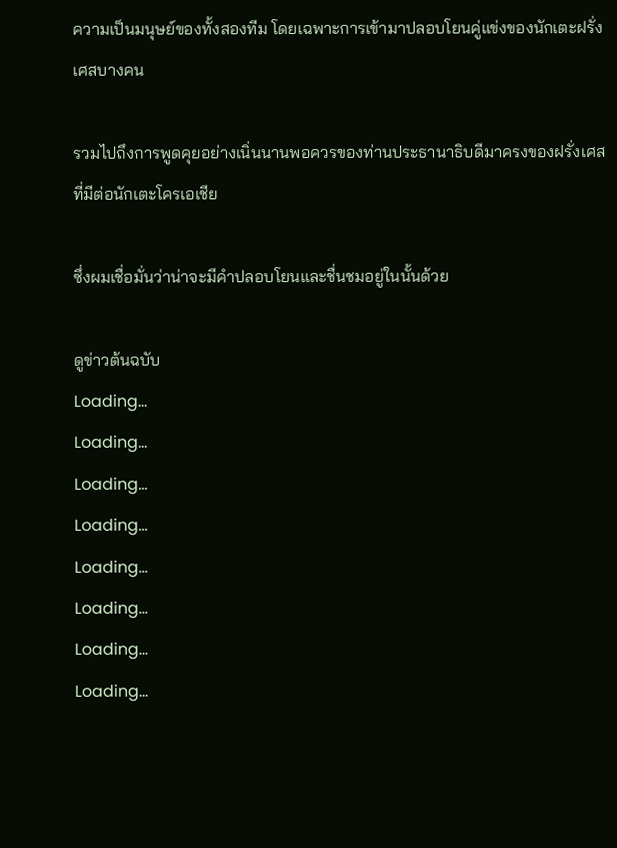ความเป็นมนุษย์ของทั้งสองทีม โดยเฉพาะการเข้ามาปลอบโยนคู่แข่งของนักเตะฝรั่งเศสบางคน

รวมไปถึงการพูดคุยอย่างเนิ่นนานพอควรของท่านประธานาธิบดีมาครงของฝรั่งเศส ที่มีต่อนักเตะโครเอเชีย

ซึ่งผมเชื่อมั่นว่าน่าจะมีคำปลอบโยนและชื่นชมอยู่ในนั้นด้วย

ดูข่าวต้นฉบับ
Loading...
Loading...
Loading...
Loading...
Loading...
Loading...
Loading...
Loading...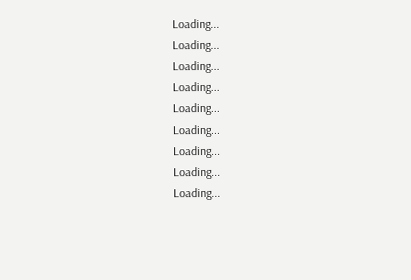Loading...
Loading...
Loading...
Loading...
Loading...
Loading...
Loading...
Loading...
Loading...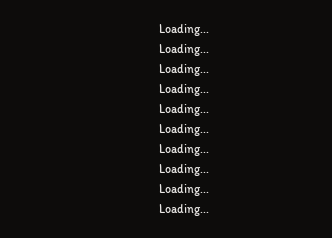Loading...
Loading...
Loading...
Loading...
Loading...
Loading...
Loading...
Loading...
Loading...
Loading...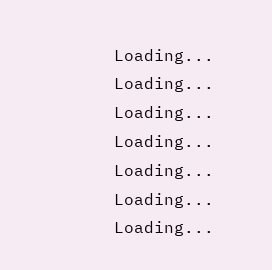Loading...
Loading...
Loading...
Loading...
Loading...
Loading...
Loading...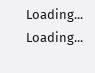Loading...
Loading...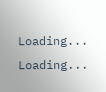Loading...
Loading...